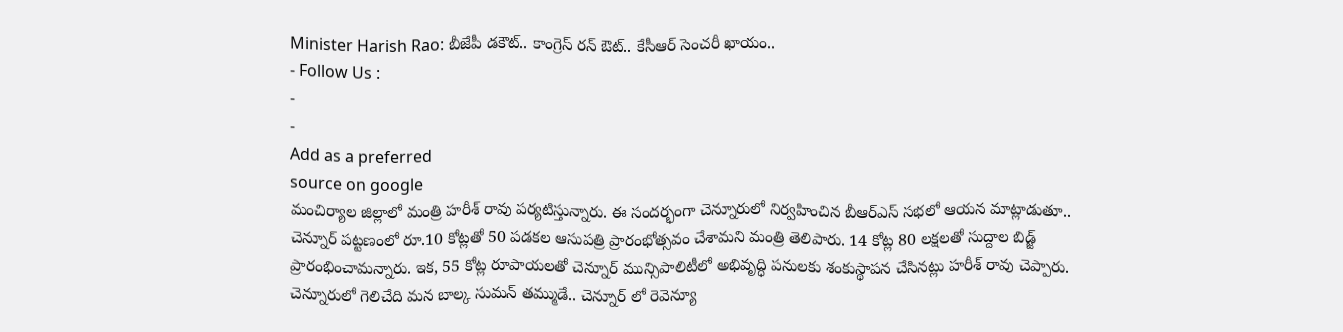Minister Harish Rao: బీజేపీ డకౌట్.. కాంగ్రెస్ రన్ ఔట్.. కేసీఆర్ సెంచరీ ఖాయం..
- Follow Us :
-
-
Add as a preferred
source on google
మంచిర్యాల జిల్లాలో మంత్రి హరీశ్ రావు పర్యటిస్తున్నారు. ఈ సందర్భంగా చెన్నూరులో నిర్వహించిన బీఆర్ఎస్ సభలో ఆయన మాట్లాడుతూ.. చెన్నూర్ పట్టణంలో రూ.10 కోట్లతో 50 పడకల ఆసుపత్రి ప్రారంభోత్సవం చేశామని మంత్రి తెలిపారు. 14 కోట్ల 80 లక్షలతో సుద్దాల బిడ్జ్ ప్రారంభించామన్నారు. ఇక, 55 కోట్ల రూపాయలతో చెన్నూర్ మున్సిపాలిటీలో అభివృద్ధి పనులకు శంకుస్థాపన చేసినట్లు హరీశ్ రావు చెప్పారు. చెన్నూరులో గెలిచేది మన బాల్క సుమన్ తమ్ముడే.. చెన్నూర్ లో రెవెన్యూ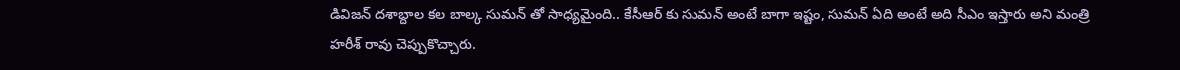డివిజన్ దశాబ్దాల కల బాల్క సుమన్ తో సాధ్యమైంది.. కేసీఆర్ కు సుమన్ అంటే బాగా ఇష్టం, సుమన్ ఏది అంటే అది సీఎం ఇస్తారు అని మంత్రి హరీశ్ రావు చెప్పుకొచ్చారు.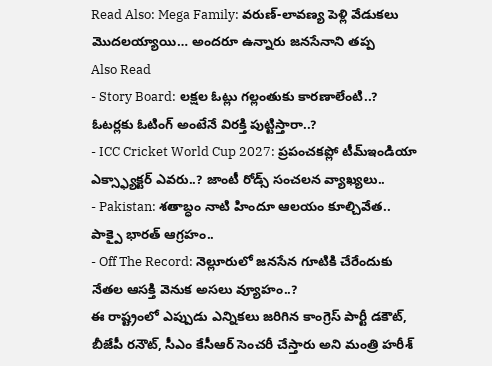Read Also: Mega Family: వరుణ్-లావణ్య పెళ్లి వేడుకలు మొదలయ్యాయి… అందరూ ఉన్నారు జనసేనాని తప్ప
Also Read
- Story Board: లక్షల ఓట్లు గల్లంతుకు కారణాలేంటి..? ఓటర్లకు ఓటింగ్ అంటేనే విరక్తి పుట్టిస్తారా..?
- ICC Cricket World Cup 2027: ప్రపంచకప్లో టీమ్ఇండియా ఎక్స్ఫ్యాక్టర్ ఎవరు..? జాంటీ రోడ్స్ సంచలన వ్యాఖ్యలు..
- Pakistan: శతాబ్ధం నాటి హిందూ ఆలయం కూల్చివేత.. పాక్పై భారత్ ఆగ్రహం..
- Off The Record: నెల్లూరులో జనసేన గూటికి చేరేందుకు నేతల ఆసక్తి వెనుక అసలు వ్యూహం..?
ఈ రాష్ట్రంలో ఎప్పుడు ఎన్నికలు జరిగిన కాంగ్రెస్ పార్టీ డకౌట్, బీజేపీ రనౌట్, సీఎం కేసీఆర్ సెంచరీ చేస్తారు అని మంత్రి హరీశ్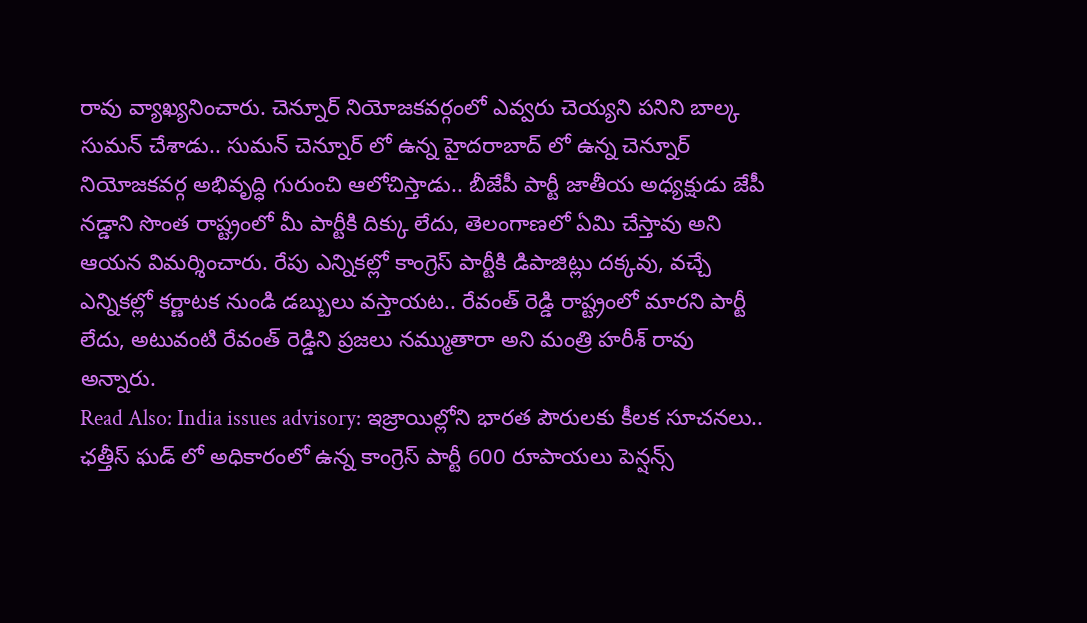రావు వ్యాఖ్యనించారు. చెన్నూర్ నియోజకవర్గంలో ఎవ్వరు చెయ్యని పనిని బాల్క సుమన్ చేశాడు.. సుమన్ చెన్నూర్ లో ఉన్న హైదరాబాద్ లో ఉన్న చెన్నూర్ నియోజకవర్గ అభివృద్ధి గురుంచి ఆలోచిస్తాడు.. బీజేపీ పార్టీ జాతీయ అధ్యక్షుడు జేపీ నడ్డాని సొంత రాష్ట్రంలో మీ పార్టీకి దిక్కు లేదు, తెలంగాణలో ఏమి చేస్తావు అని ఆయన విమర్శించారు. రేపు ఎన్నికల్లో కాంగ్రెస్ పార్టీకి డిపాజిట్లు దక్కవు, వచ్చే ఎన్నికల్లో కర్ణాటక నుండి డబ్బులు వస్తాయట.. రేవంత్ రెడ్డి రాష్ట్రంలో మారని పార్టీ లేదు, అటువంటి రేవంత్ రెడ్డిని ప్రజలు నమ్ముతారా అని మంత్రి హరీశ్ రావు అన్నారు.
Read Also: India issues advisory: ఇజ్రాయిల్లోని భారత పౌరులకు కీలక సూచనలు..
ఛత్తీస్ ఘడ్ లో అధికారంలో ఉన్న కాంగ్రెస్ పార్టీ 600 రూపాయలు పెన్షన్స్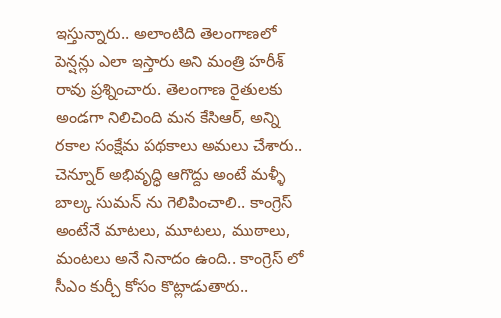ఇస్తున్నారు.. అలాంటిది తెలంగాణలో పెన్షన్లు ఎలా ఇస్తారు అని మంత్రి హరీశ్ రావు ప్రశ్నించారు. తెలంగాణ రైతులకు అండగా నిలిచింది మన కేసిఆర్, అన్ని రకాల సంక్షేమ పథకాలు అమలు చేశారు.. చెన్నూర్ అభివృద్ధి ఆగొద్దు అంటే మళ్ళీ బాల్క సుమన్ ను గెలిపించాలి.. కాంగ్రెస్ అంటేనే మాటలు, మూటలు, ముఠాలు, మంటలు అనే నినాదం ఉంది.. కాంగ్రెస్ లో సీఎం కుర్చీ కోసం కొట్లాడుతారు..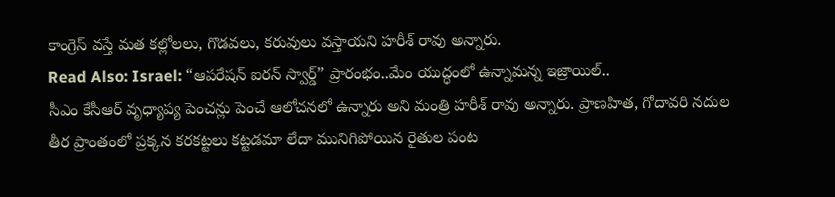కాంగ్రెస్ వస్తే మత కల్లోలలు, గొడవలు, కరువులు వస్తాయని హరీశ్ రావు అన్నారు.
Read Also: Israel: “ఆపరేషన్ ఐరన్ స్వార్డ్” ప్రారంభం..మేం యుద్ధంలో ఉన్నామన్న ఇజ్రాయిల్..
సీఎం కేసీఆర్ వృధ్యాప్య పెంచన్లు పెంచే ఆలోచనలో ఉన్నారు అని మంత్రి హరీశ్ రావు అన్నారు. ప్రాణహిత, గోదావరి నదుల తీర ప్రాంతంలో ప్రక్కన కరకట్టలు కట్టడమా లేదా మునిగిపోయిన రైతుల పంట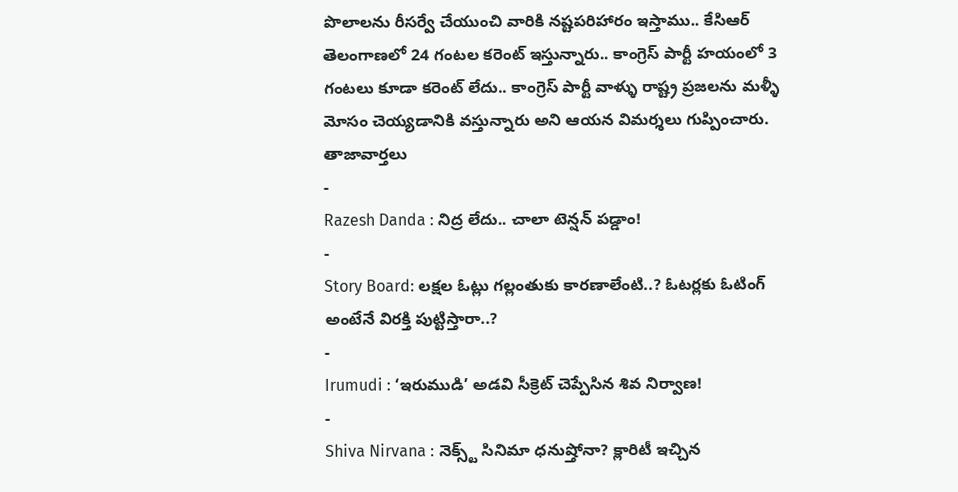పొలాలను రీసర్వే చేయుంచి వారికి నష్టపరిహారం ఇస్తాము.. కేసిఆర్ తెలంగాణలో 24 గంటల కరెంట్ ఇస్తున్నారు.. కాంగ్రెస్ పార్టీ హయంలో 3 గంటలు కూడా కరెంట్ లేదు.. కాంగ్రెస్ పార్టీ వాళ్ళు రాష్ట్ర ప్రజలను మళ్ళీ మోసం చెయ్యడానికి వస్తున్నారు అని ఆయన విమర్శలు గుప్పించారు.
తాజావార్తలు
-
Razesh Danda : నిద్ర లేదు.. చాలా టెన్షన్ పడ్డాం!
-
Story Board: లక్షల ఓట్లు గల్లంతుకు కారణాలేంటి..? ఓటర్లకు ఓటింగ్ అంటేనే విరక్తి పుట్టిస్తారా..?
-
Irumudi : ‘ఇరుముడి’ అడవి సీక్రెట్ చెప్పేసిన శివ నిర్వాణ!
-
Shiva Nirvana : నెక్స్ట్ సినిమా ధనుష్తోనా? క్లారిటీ ఇచ్చిన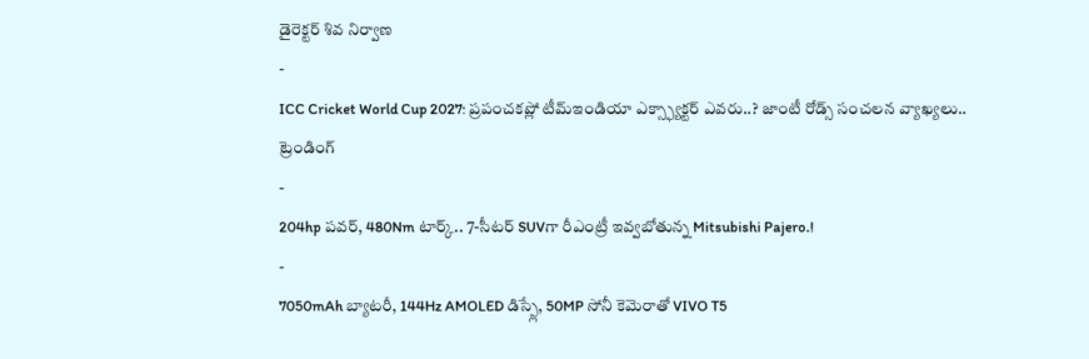డైరెక్టర్ శివ నిర్వాణ
-
ICC Cricket World Cup 2027: ప్రపంచకప్లో టీమ్ఇండియా ఎక్స్ఫ్యాక్టర్ ఎవరు..? జాంటీ రోడ్స్ సంచలన వ్యాఖ్యలు..
ట్రెండింగ్
-
204hp పవర్, 480Nm టార్క్.. 7-సీటర్ SUVగా రీఎంట్రీ ఇవ్వబోతున్న Mitsubishi Pajero.!
-
7050mAh బ్యాటరీ, 144Hz AMOLED డిస్ప్లే, 50MP సోనీ కెమెరాతో VIVO T5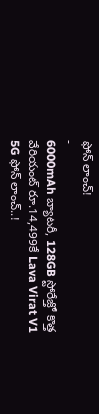ఫోన్ లాంచ్!
-
6000mAh బ్యాటరీ, 128GB స్టోరేజ్తో కొత్త వేరియంట్ రూ.14,499కే Lava Virat V1 5G ఫోన్ లాంచ్..!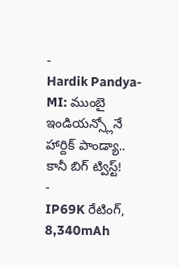-
Hardik Pandya-MI: ముంబై ఇండియన్స్లోనే హార్దిక్ పాండ్యా.. కానీ బిగ్ ట్విస్ట్!
-
IP69K రేటింగ్, 8,340mAh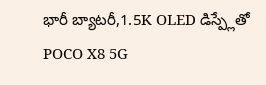భారీ బ్యాటరీ,1.5K OLED డిస్ప్లేతో POCO X8 5G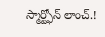స్మార్ట్ఫోన్ లాంచ్.!